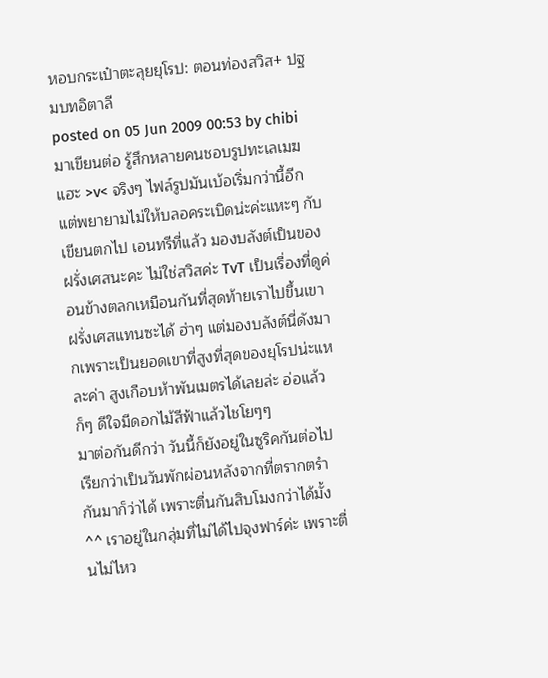หอบกระเป๋าตะลุยยุโรป: ตอนท่องสวิส+ ปฐมบทอิตาลี
posted on 05 Jun 2009 00:53 by chibiมาเขียนต่อ รู้สึกหลายคนชอบรูปทะเลเมฆแฮะ >v< จริงๆ ไฟล์รูปมันเบ้อเริ่มกว่านี้อีก แต่พยายามไม่ให้บลอคระเบิดน่ะค่ะแหะๆ กับเขียนตกไป เอนทรีที่แล้ว มองบลังต์เป็นของฝรั่งเศสนะคะ ไม่ใช่สวิสค่ะ TvT เป็นเรื่องที่ดูค่อนข้างตลกเหมือนกันที่สุดท้ายเราไปขึ้นเขาฝรั่งเศสแทนซะได้ ฮ่าๆ แต่มองบลังต์นี่ดังมากเพราะเป็นยอดเขาที่สูงที่สุดของยุโรปน่ะแหละค่า สูงเกือบห้าพันเมตรได้เลยล่ะ อ่อแล้วก็ๆ ดีใจมีดอกไม้สีฟ้าแล้วไชโยๆๆ
มาต่อกันดีกว่า วันนี้ก็ยังอยู่ในซูริคกันต่อไป เรียกว่าเป็นวันพักผ่อนหลังจากที่ตรากตรำกันมาก็ว่าได้ เพราะตื่นกันสิบโมงกว่าได้มั้ง ^^ เราอยู่ในกลุ่มที่ไม่ได้ไปจุงฟาร์ค่ะ เพราะตื่นไม่ไหว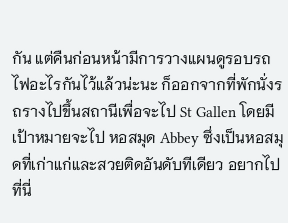กัน แต่คืนก่อนหน้ามีการวางแผนดูรอบรถไฟอะไรกันไว้แล้วน่ะนะ ก็ออกจากที่พักนั่งรถรางไปขึ้นสถานีเพื่อจะไป St Gallen โดยมีเป้าหมายจะไป หอสมุด Abbey ซึ่งเป็นหอสมุดที่เก่าแก่และสวยติดอันดับทีเดียว อยากไปที่นี่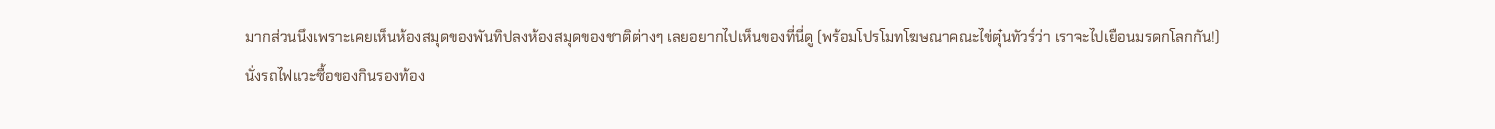มากส่วนนึงเพราะเคยเห็นห้องสมุดของพันทิปลงห้องสมุดของชาติต่างๆ เลยอยากไปเห็นของที่นี่ดู (พร้อมโปรโมทโฆษณาคณะไข่ตุ๋นทัวร์ว่า เราจะไปเยือนมรดกโลกกัน!)
นั่งรถไฟแวะซื้อของกินรองท้อง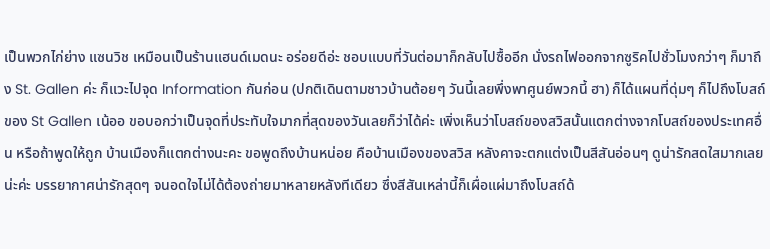เป็นพวกไก่ย่าง แซนวิช เหมือนเป็นร้านแฮนด์เมดนะ อร่อยดีอ่ะ ชอบแบบที่วันต่อมาก็กลับไปซื้ออีก นั่งรถไฟออกจากซูริคไปชั่วโมงกว่าๆ ก็มาถึง St. Gallen ค่ะ ก็แวะไปจุด Information กันก่อน (ปกติเดินตามชาวบ้านต้อยๆ วันนี้เลยพึ่งพาศูนย์พวกนี้ ฮา) ก็ได้แผนที่ดุ่มๆ ก็ไปถึงโบสถ์ของ St Gallen เน้ออ ขอบอกว่าเป็นจุดที่ประทับใจมากที่สุดของวันเลยก็ว่าได้ค่ะ เพิ่งเห็นว่าโบสถ์ของสวิสนั้นแตกต่างจากโบสถ์ของประเทศอื่น หรือถ้าพูดให้ถูก บ้านเมืองก็แตกต่างนะคะ ขอพูดถึงบ้านหน่อย คือบ้านเมืองของสวิส หลังคาจะตกแต่งเป็นสีสันอ่อนๆ ดูน่ารักสดใสมากเลยน่ะค่ะ บรรยากาศน่ารักสุดๆ จนอดใจไม่ได้ต้องถ่ายมาหลายหลังทีเดียว ซึ่งสีสันเหล่านี้ก็เผื่อแผ่มาถึงโบสถ์ด้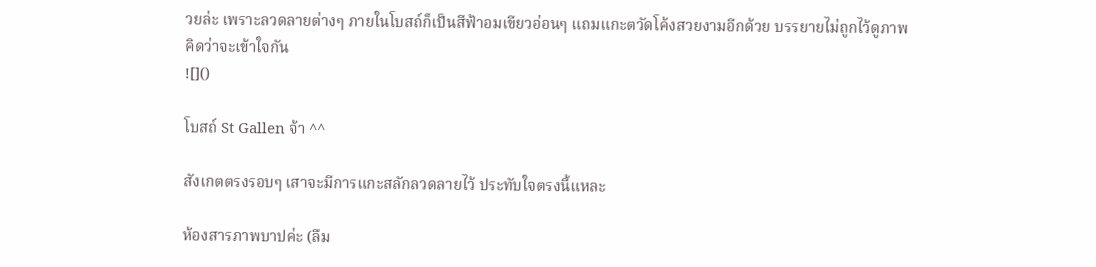วยล่ะ เพราะลวดลายต่างๆ ภายในโบสถ์ก็เป็นสีฟ้าอมเขียวอ่อนๆ แถมแกะตวัดโค้งสวยงามอีกด้วย บรรยายไม่ถูกไว้ดูภาพคิดว่าจะเข้าใจกัน
![]()

โบสถ์ St Gallen จ้า ^^

สังเกตตรงรอบๆ เสาจะมีการแกะสลักลวดลายไว้ ประทับใจตรงนี้แหละ

ห้องสารภาพบาปค่ะ (ลืม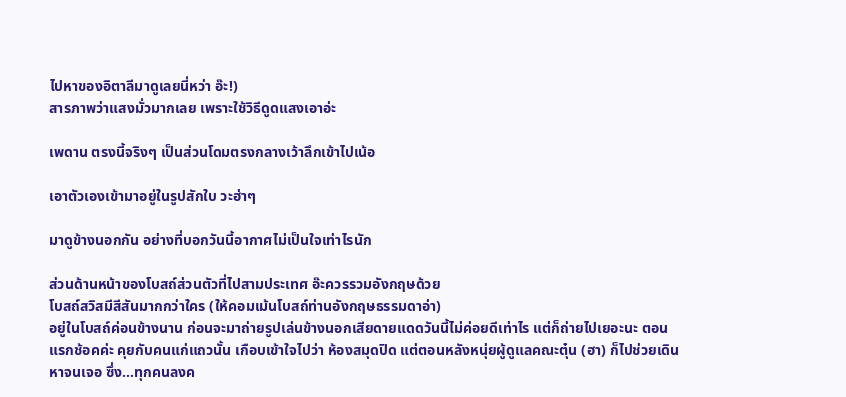ไปหาของอิตาลีมาดูเลยนี่หว่า อ๊ะ!)
สารภาพว่าแสงมั่วมากเลย เพราะใช้วิธีดูดแสงเอาอ่ะ

เพดาน ตรงนี้จริงๆ เป็นส่วนโดมตรงกลางเว้าลึกเข้าไปเน้อ

เอาตัวเองเข้ามาอยู่ในรูปสักใบ วะฮ่าๆ

มาดูข้างนอกกัน อย่างที่บอกวันนี้อากาศไม่เป็นใจเท่าไรนัก

ส่วนด้านหน้าของโบสถ์ส่วนตัวที่ไปสามประเทศ อ๊ะควรรวมอังกฤษด้วย
โบสถ์สวิสมีสีสันมากกว่าใคร (ให้คอมเม้นโบสถ์ท่านอังกฤษธรรมดาอ่า)
อยู่ในโบสถ์ค่อนข้างนาน ก่อนจะมาถ่ายรูปเล่นข้างนอกเสียดายแดดวันนี้ไม่ค่อยดีเท่าไร แต่ก็ถ่ายไปเยอะนะ ตอนแรกช้อคค่ะ คุยกับคนแก่แถวนั้น เกือบเข้าใจไปว่า ห้องสมุดปิด แต่ตอนหลังหนุ่ยผู้ดูแลคณะตุ๋น (ฮา) ก็ไปช่วยเดินหาจนเจอ ซึ่ง…ทุกคนลงค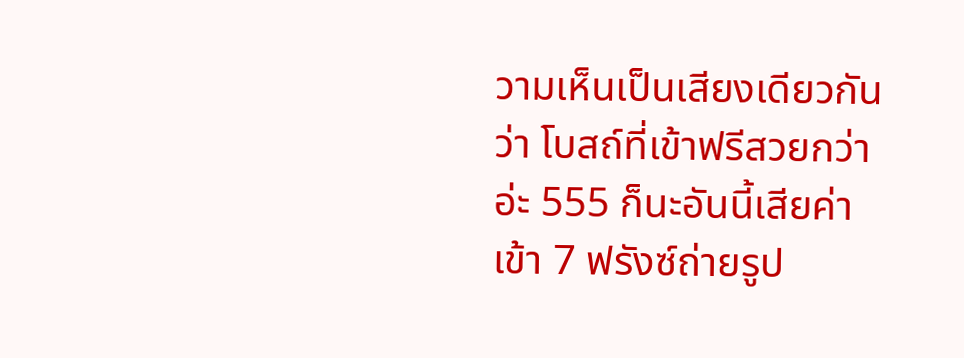วามเห็นเป็นเสียงเดียวกันว่า โบสถ์ที่เข้าฟรีสวยกว่าอ่ะ 555 ก็นะอันนี้เสียค่าเข้า 7 ฟรังซ์ถ่ายรูป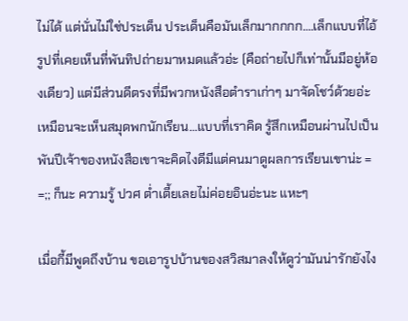ไม่ได้ แต่นั่นไม่ใช่ประเด็น ประเด็นคือมันเล็กมากกกก….เล็กแบบที่ไอ้รูปที่เคยเห็นที่พันทิปถ่ายมาหมดแล้วอ่ะ (คือถ่ายไปก็เท่านั้นมีอยู่ห้องเดียว) แต่มีส่วนดีตรงที่มีพวกหนังสือตำราเก่าๆ มาจัดโชว์ด้วยอ่ะ เหมือนจะเห็นสมุดพกนักเรียน…แบบที่เราคิด รู้สึกเหมือนผ่านไปเป็นพันปีเจ้าของหนังสือเขาจะคิดไงดีมีแต่คนมาดูผลการเรียนเขาน่ะ = =;; ก็นะ ความรู้ ปวศ ต่ำเตี้ยเลยไม่ค่อยอินอ่ะนะ แหะๆ

เมื่อกี้มีพูดถึงบ้าน ขอเอารูปบ้านของสวิสมาลงให้ดูว่ามันน่ารักยังไง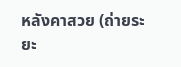หลังคาสวย (ถ่ายระยะ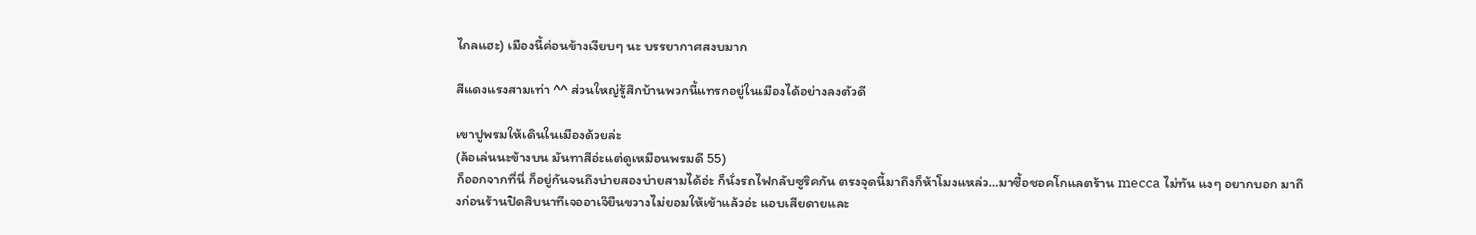ไกลแฮะ) เมืองนี้ค่อนข้างเงียบๆ นะ บรรยากาศสงบมาก

สีแดงแรงสามเท่า ^^ ส่วนใหญ่รู้สึกบ้านพวกนี้แทรกอยู่ในเมืองได้อย่างลงตัวดี

เขาปูพรมให้เดินในเมืองด้วยล่ะ
(ล้อเล่นนะข้างบน มันทาสีอ่ะแต่ดูเหมือนพรมดี 55)
ก็ออกจากที่นี่ ก็อยู่กันจนถึงบ่ายสองบ่ายสามได้อ่ะ ก็นั่งรถไฟกลับซูริคกัน ตรงจุดนี้มาถึงก็ห้าโมงแหล่ว…มาซื้อชอคโกแลตร้าน mecca ไม่ทัน แงๆ อยากบอก มาถึงก่อนร้านปิดสิบนาทีเจออาเจ๊ยืนขวางไม่ยอมให้เข้าแล้วอ่ะ แอบเสียดายและ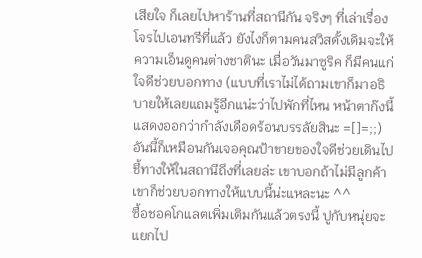เสียใจ ก็เลยไปหาร้านที่สถานีกัน จริงๆ ที่เล่าเรื่องโจรไปเอนทรีที่แล้ว ยังไงก็ตามคนสวิสดั้งเดิมจะให้ความเอ็นดูคนต่างชาตินะ เมื่อวันมาซูริค ก็มีคนแก่ใจดีช่วยบอกทาง (แบบที่เราไม่ได้ถามเขาก็มาอธิบายให้เลยแถมรู้อีกแน่ะว่าไปพักที่ไหน หน้าตาก๊งนี้แสดงออกว่ากำลังเดือดร้อนบรรลัยสินะ =[]=;;) อันนี้ก็เหมือนกันเจอคุณป้าขายของใจดีช่วยเดินไปชี้ทางให้ในสถานีถึงที่เลยล่ะ เขาบอกถ้าไม่มีลูกค้าเขาก็ช่วยบอกทางให้แบบนี้น่ะแหละนะ ^^
ซื้อชอคโกแลตเพิ่มเติมกันแล้วตรงนี้ ปูกับหนุ่ยจะแยกไป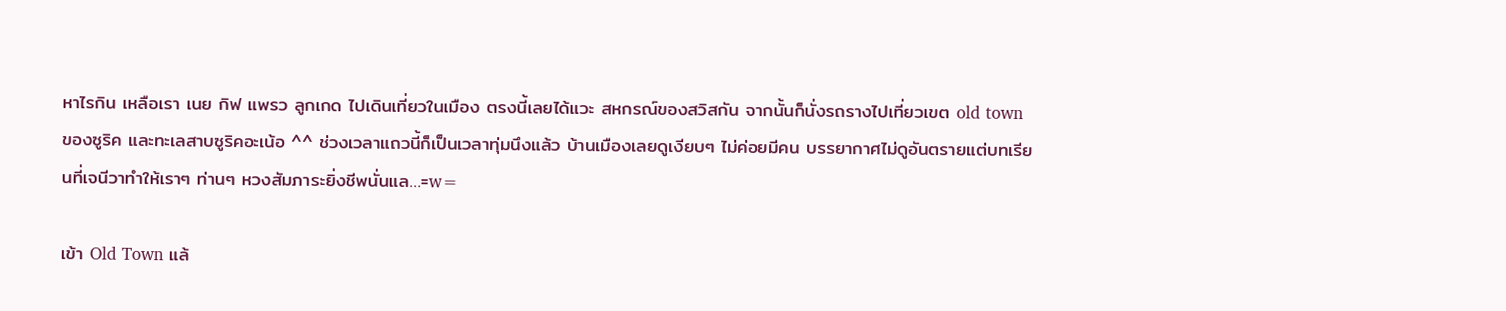หาไรกิน เหลือเรา เนย กิฟ แพรว ลูกเกด ไปเดินเที่ยวในเมือง ตรงนี้เลยได้แวะ สหกรณ์ของสวิสกัน จากนั้นก็นั่งรถรางไปเที่ยวเขต old town ของซูริค และทะเลสาบซูริคอะเน้อ ^^ ช่วงเวลาแถวนี้ก็เป็นเวลาทุ่มนึงแล้ว บ้านเมืองเลยดูเงียบๆ ไม่ค่อยมีคน บรรยากาศไม่ดูอันตรายแต่บทเรียนที่เจนีวาทำให้เราๆ ท่านๆ หวงสัมภาระยิ่งชีพนั่นแล…=w=

เข้า Old Town แล้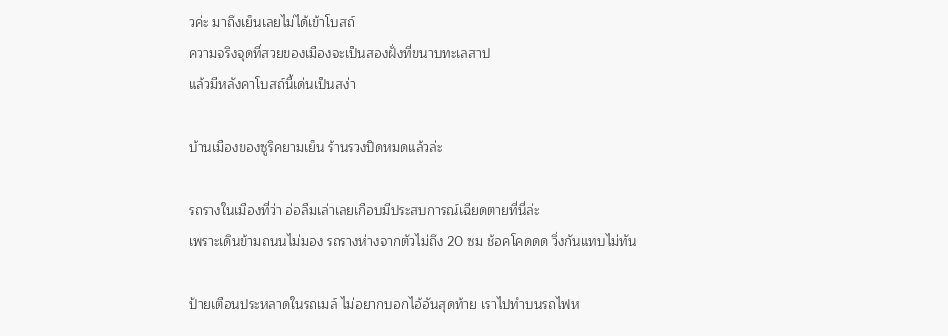วค่ะ มาถึงเย็นเลยไม่ได้เข้าโบสถ์
ความจริงจุดที่สวยของเมืองจะเป็นสองฝั่งที่ขนาบทะเลสาป
แล้วมีหลังคาโบสถ์นี้เด่นเป็นสง่า

บ้านเมืองของซูริคยามเย็น ร้านรวงปิดหมดแล้วล่ะ

รถรางในเมืองที่ว่า อ่อลืมเล่าเลยเกือบมีประสบการณ์เฉียดตายที่นี่ล่ะ
เพราะเดินข้ามถนนไม่มอง รถรางห่างจากตัวไม่ถึง 20 ซม ช้อคโคดดด วิ่งกันแทบไม่ทัน

ป้ายเตือนประหลาดในรถเมล์ ไม่อยากบอกไอ้อันสุดท้าย เราไปทำบนรถไฟห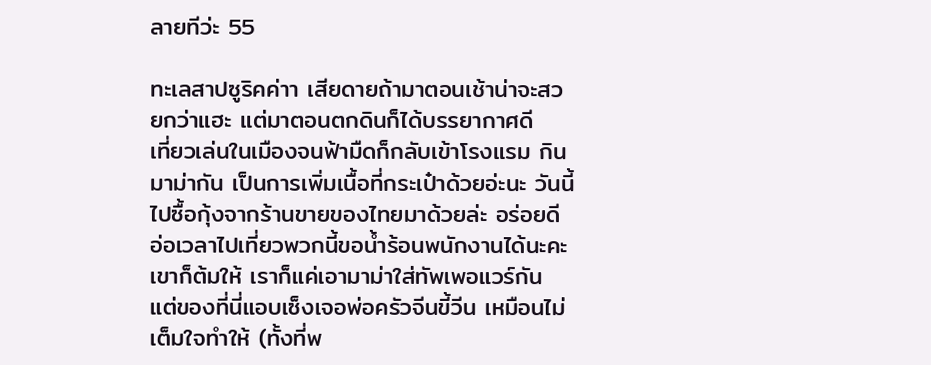ลายทีว่ะ 55

ทะเลสาปซูริคค่าา เสียดายถ้ามาตอนเช้าน่าจะสวยกว่าแฮะ แต่มาตอนตกดินก็ได้บรรยากาศดี
เที่ยวเล่นในเมืองจนฟ้ามืดก็กลับเข้าโรงแรม กินมาม่ากัน เป็นการเพิ่มเนื้อที่กระเป๋าด้วยอ่ะนะ วันนี้ไปซื้อกุ้งจากร้านขายของไทยมาด้วยล่ะ อร่อยดี อ่อเวลาไปเที่ยวพวกนี้ขอน้ำร้อนพนักงานได้นะคะ เขาก็ต้มให้ เราก็แค่เอามาม่าใส่ทัพเพอแวร์กัน แต่ของที่นี่แอบเซ็งเจอพ่อครัวจีนขี้วีน เหมือนไม่เต็มใจทำให้ (ทั้งที่พ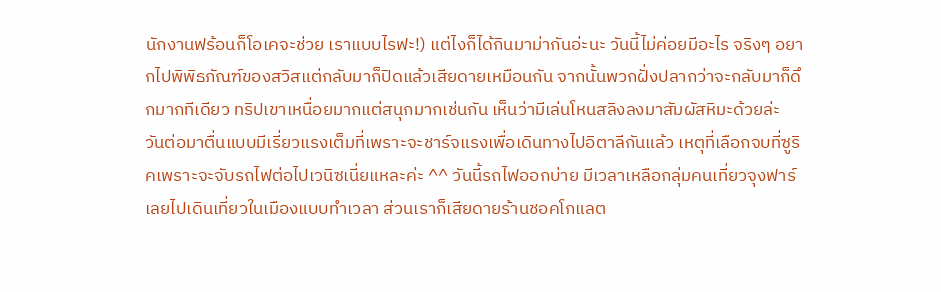นักงานฟร้อนก็โอเคจะช่วย เราแบบไรฟะ!) แต่ไงก็ได้กินมาม่ากันอ่ะนะ วันนี้ไม่ค่อยมีอะไร จริงๆ อยากไปพิพิธภัณฑ์ของสวิสแต่กลับมาก็ปิดแล้วเสียดายเหมือนกัน จากนั้นพวกฝั่งปลากว่าจะกลับมาก็ดึกมากทีเดียว ทริปเขาเหนื่อยมากแต่สนุกมากเช่นกัน เห็นว่ามีเล่นโหนสลิงลงมาสัมผัสหิมะด้วยล่ะ
วันต่อมาตื่นแบบมีเรี่ยวแรงเต็มที่เพราะจะชาร์จแรงเพื่อเดินทางไปอิตาลีกันแล้ว เหตุที่เลือกจบที่ซูริคเพราะจะจับรถไฟต่อไปเวนิซเนี่ยแหละค่ะ ^^ วันนี้รถไฟออกบ่าย มีเวลาเหลือกลุ่มคนเที่ยวจุงฟาร์เลยไปเดินเที่ยวในเมืองแบบทำเวลา ส่วนเราก็เสียดายร้านชอคโกแลต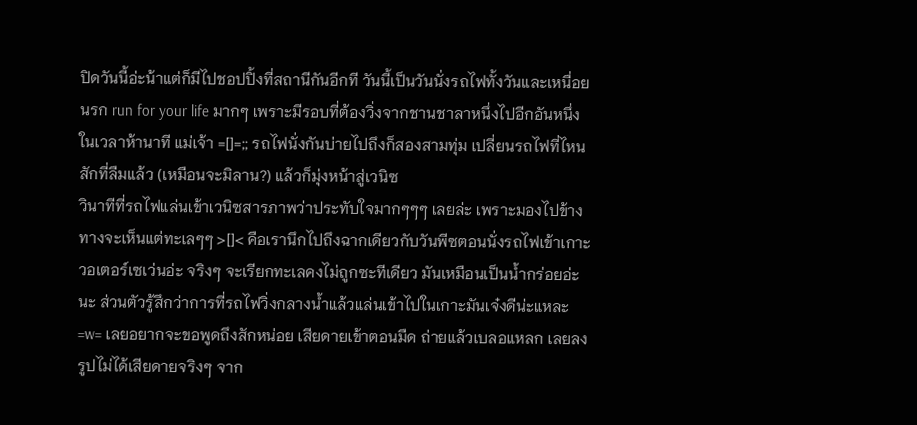ปิดวันนี้อ่ะน้าแต่ก็มีไปชอปปิ้งที่สถานีกันอีกที วันนี้เป็นวันนั่งรถไฟทั้งวันและเหนื่อยนรก run for your life มากๆ เพราะมีรอบที่ต้องวิ่งจากชานชาลาหนึ่งไปอีกอันหนึ่งในเวลาห้านาที แม่เจ้า =[]=;; รถไฟนั่งกันบ่ายไปถึงก็สองสามทุ่ม เปลี่ยนรถไฟที่ไหนสักที่ลืมแล้ว (เหมือนจะมิลาน?) แล้วก็มุ่งหน้าสู่เวนิซ
วินาทีที่รถไฟแล่นเข้าเวนิซสารภาพว่าประทับใจมากๆๆๆ เลยล่ะ เพราะมองไปข้างทางจะเห็นแต่ทะเลๆๆ >[]< คือเรานึกไปถึงฉากเดียวกับวันพีซตอนนั่งรถไฟเข้าเกาะวอเตอร์เซเว่นอ่ะ จริงๆ จะเรียกทะเลคงไม่ถูกซะทีเดียว มันเหมือนเป็นน้ำกร่อยอ่ะนะ ส่วนตัวรู้สึกว่าการที่รถไฟวิ่งกลางน้ำแล้วแล่นเข้าไปในเกาะมันเจ๋งดีน่ะแหละ =w= เลยอยากจะขอพูดถึงสักหน่อย เสียดายเข้าตอนมืด ถ่ายแล้วเบลอแหลก เลยลงรูปไม่ได้เสียดายจริงๆ จาก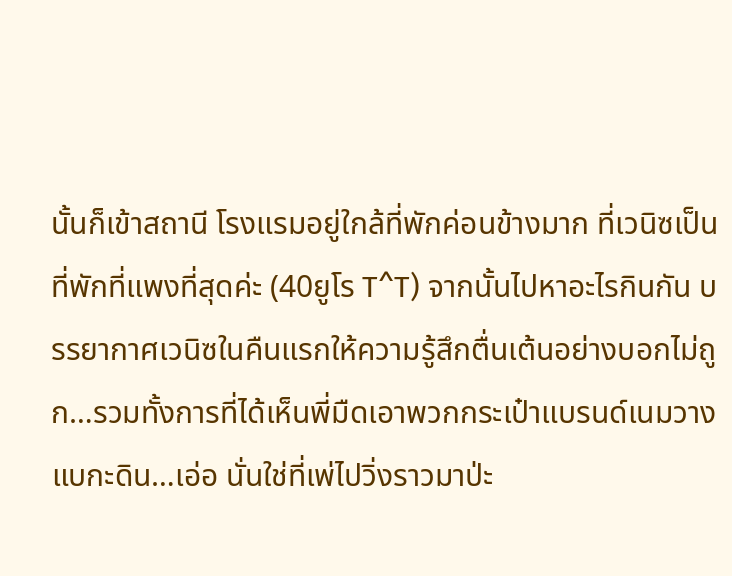นั้นก็เข้าสถานี โรงแรมอยู่ใกล้ที่พักค่อนข้างมาก ที่เวนิซเป็นที่พักที่แพงที่สุดค่ะ (40ยูโร T^T) จากนั้นไปหาอะไรกินกัน บรรยากาศเวนิซในคืนแรกให้ความรู้สึกตื่นเต้นอย่างบอกไม่ถูก…รวมทั้งการที่ได้เห็นพี่มืดเอาพวกกระเป๋าแบรนด์เนมวางแบกะดิน…เอ่อ นั่นใช่ที่เพ่ไปวิ่งราวมาป่ะ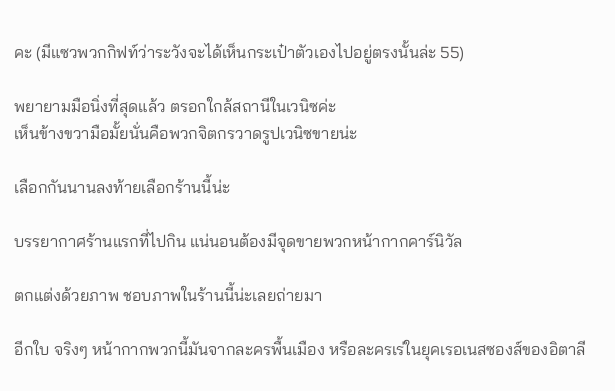คะ (มีแซวพวกกิฟท์ว่าระวังจะได้เห็นกระเป๋าตัวเองไปอยู่ตรงนั้นล่ะ 55)

พยายามมือนิ่งที่สุดแล้ว ตรอกใกล้สถานีในเวนิซค่ะ
เห็นข้างขวามือมั้ยนั่นคือพวกจิตกรวาดรูปเวนิซขายน่ะ

เลือกกันนานลงท้ายเลือกร้านนี้น่ะ

บรรยากาศร้านแรกที่ไปกิน แน่นอนต้องมีจุดขายพวกหน้ากากคาร์นิวัล

ตกแต่งด้วยภาพ ชอบภาพในร้านนี้น่ะเลยถ่ายมา

อีกใบ จริงๆ หน้ากากพวกนี้มันจากละครพื้นเมือง หรือละครเร่ในยุคเรอเนสซองส์ของอิตาลี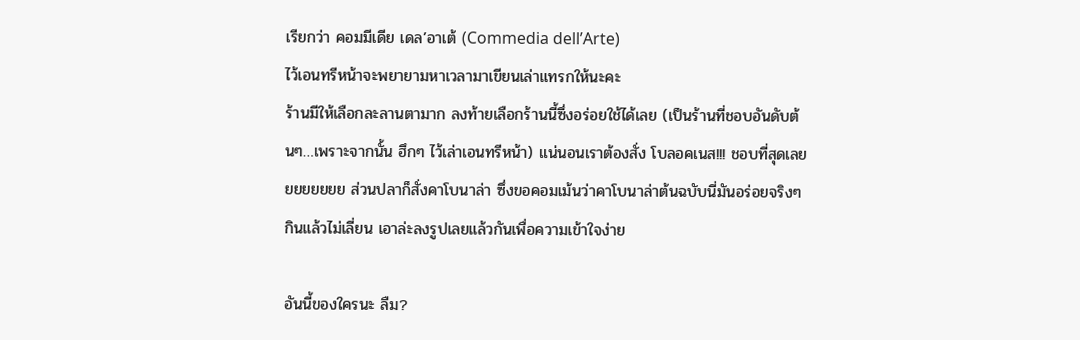เรียกว่า คอมมีเดีย เดล’อาเต้ (Commedia dell’Arte)
ไว้เอนทรีหน้าจะพยายามหาเวลามาเขียนเล่าแทรกให้นะคะ
ร้านมีให้เลือกละลานตามาก ลงท้ายเลือกร้านนี้ซึ่งอร่อยใช้ได้เลย (เป็นร้านที่ชอบอันดับต้นๆ…เพราะจากนั้น ฮึกๆ ไว้เล่าเอนทรีหน้า) แน่นอนเราต้องสั่ง โบลอคเนส!!! ชอบที่สุดเลยยยยยยยย ส่วนปลาก็สั่งคาโบนาล่า ซึ่งขอคอมเม้นว่าคาโบนาล่าต้นฉบับนี่มันอร่อยจริงๆ กินแล้วไม่เลี่ยน เอาล่ะลงรูปเลยแล้วกันเพื่อความเข้าใจง่าย

อันนี้ของใครนะ ลืม?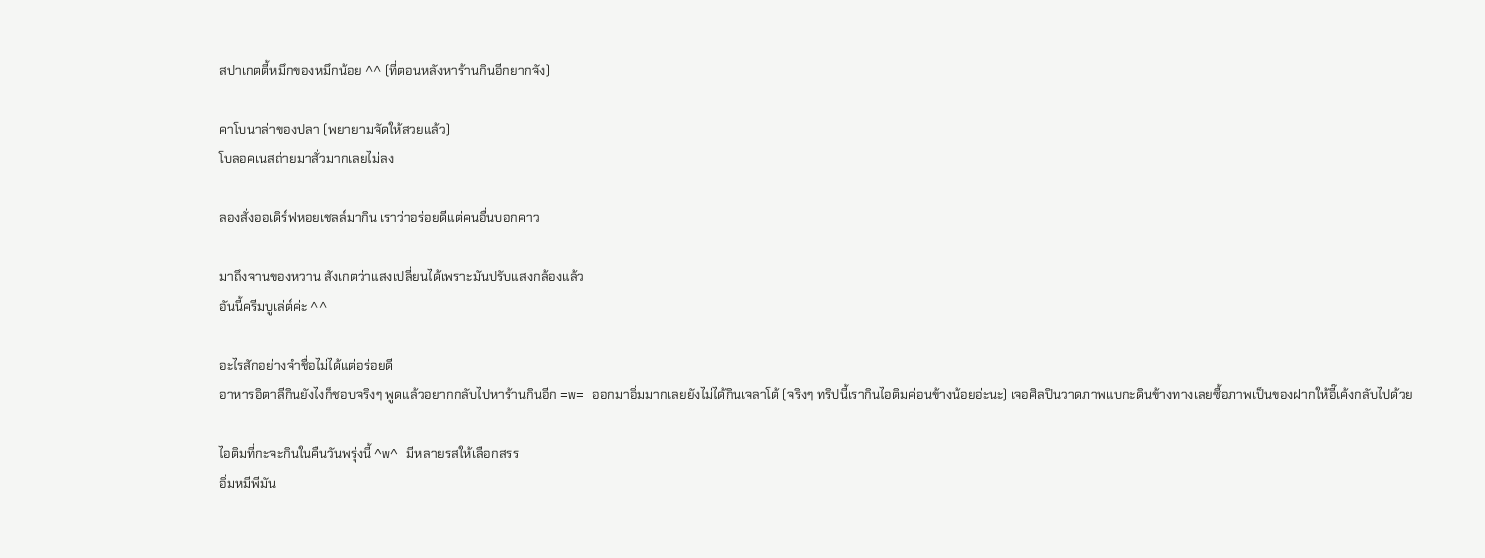สปาเกตตี้หมึกของหมึกน้อย ^^ (ที่ตอนหลังหาร้านกินอีกยากจัง)

คาโบนาล่าของปลา (พยายามจัดให้สวยแล้ว)
โบลอคเนสถ่ายมาสั่วมากเลยไม่ลง

ลองสั่งออเดิร์ฟหอยเชลล์มากิน เราว่าอร่อยดีแต่คนอื่นบอกคาว

มาถึงจานของหวาน สังเกตว่าแสงเปลี่ยนได้เพราะมันปรับแสงกล้องแล้ว
อันนี้ครีมบูเล่ต์ค่ะ ^^

อะไรสักอย่างจำชื่อไม่ได้แต่อร่อยดี
อาหารอิตาลีกินยังไงก็ชอบจริงๆ พูดแล้วอยากกลับไปหาร้านกินอีก =w= ออกมาอิ่มมากเลยยังไม่ได้กินเจลาโต้ (จริงๆ ทริปนี้เรากินไอติมค่อนข้างน้อยอ่ะนะ) เจอศิลปินวาดภาพแบกะดินข้างทางเลยซื้อภาพเป็นของฝากให้อี๊เค้งกลับไปด้วย

ไอติมที่กะจะกินในคืนวันพรุ่งนี้ ^w^ มีหลายรสให้เลือกสรร
อิ่มหมีพีมัน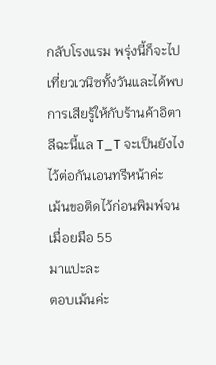กลับโรงแรม พรุ่งนี้ก็จะไปเที่ยวเวนิซทั้งวันและได้พบการเสียรู้ให้กับร้านค้าอิตาลีฉะนี้แล T_T จะเป็นยังไงไว้ต่อกันเอนทรีหน้าค่ะ
เม้นขอติดไว้ก่อนพิมพ์จนเมื่อยมือ 55
มาแปะละ
ตอบเม้นค่ะ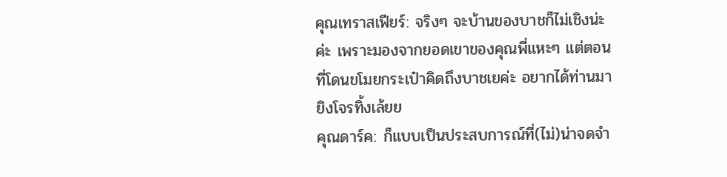คุณเทราสเฟียร์: จริงๆ จะบ้านของบาชก็ไม่เชิงน่ะค่ะ เพราะมองจากยอดเขาของคุณพี่แหะๆ แต่ตอนที่โดนขโมยกระเป๋าคิดถึงบาชเยค่ะ อยากได้ท่านมายิงโจรทิ้งเล้ยย
คุณดาร์ค: ก็แบบเป็นประสบการณ์ที่(ไม่)น่าจดจำ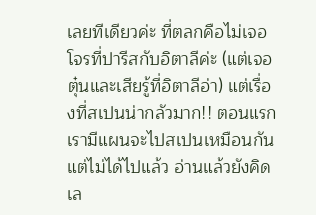เลยทีเดียวค่ะ ที่ตลกคือไม่เจอโจรที่ปารีสกับอิตาลีค่ะ (แต่เจอตุ๋นและเสียรู้ที่อิตาลีอ่า) แต่เรื่องที่สเปนน่ากลัวมาก!! ตอนแรกเรามีแผนจะไปสเปนเหมือนกันแต่ไม่ได้ไปแล้ว อ่านแล้วยังคิดเล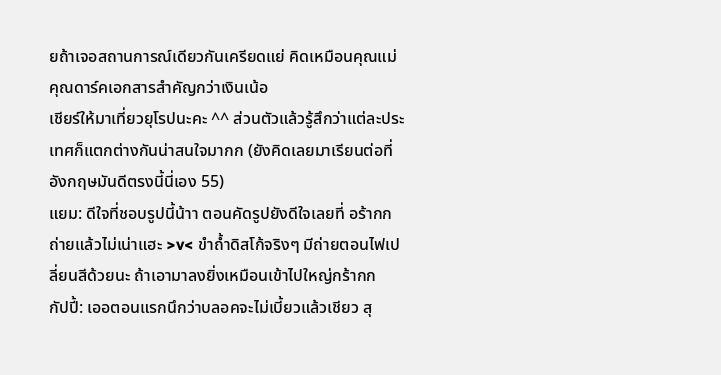ยถ้าเจอสถานการณ์เดียวกันเครียดแย่ คิดเหมือนคุณแม่คุณดาร์คเอกสารสำคัญกว่าเงินเน้อ
เชียร์ให้มาเที่ยวยุโรปนะคะ ^^ ส่วนตัวแล้วรู้สึกว่าแต่ละประเทศก็แตกต่างกันน่าสนใจมากก (ยังคิดเลยมาเรียนต่อที่อังกฤษมันดีตรงนี้นี่เอง 55)
แยม: ดีใจที่ชอบรูปนี้น้าา ตอนคัดรูปยังดีใจเลยที่ อร้ากก ถ่ายแล้วไม่เน่าแฮะ >v< ขำถ้ำดิสโก้จริงๆ มีถ่ายตอนไฟเปลี่ยนสีด้วยนะ ถ้าเอามาลงยิ่งเหมือนเข้าไปใหญ่กร้ากก
กัปปี้: เออตอนแรกนึกว่าบลอคจะไม่เบี้ยวแล้วเชียว สุ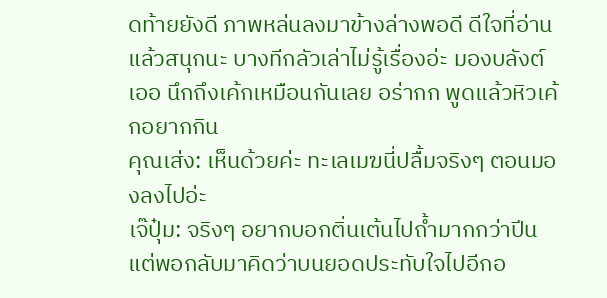ดท้ายยังดี ภาพหล่นลงมาข้างล่างพอดี ดีใจที่อ่านแล้วสนุกนะ บางทีกลัวเล่าไม่รู้เรื่องอ่ะ มองบลังต์ เออ นึกถึงเค้กเหมือนกันเลย อร่ากก พูดแล้วหิวเค้กอยากกิน
คุณเส่ง: เห็นด้วยค่ะ ทะเลเมฆนี่ปลื้มจริงๆ ตอนมองลงไปอ่ะ
เจ๊ปุ๋ม: จริงๆ อยากบอกติ่นเต้นไปถ้ำมากกว่าปีน แต่พอกลับมาคิดว่าบนยอดประทับใจไปอีกอ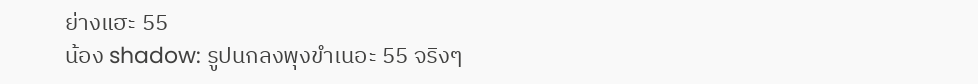ย่างแฮะ 55
น้อง shadow: รูปนกลงพุงขำเนอะ 55 จริงๆ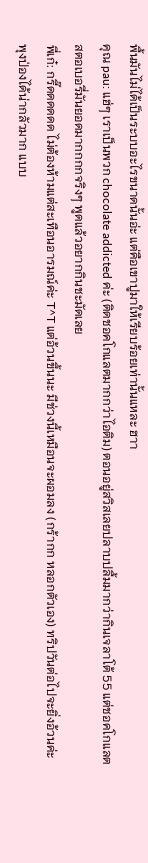พื้นมันไม่ได้เป็นระบบอะไรขนาดนั้นอ่ะ แต่คือเขาปูมาให้เรียบร้อยเท่านั้นแหละ ฮาา
คุณ pau: แฮ่ๆ เราเป็นพวก chocolate addicted ค่ะ (ติดชอคโกแลตมากกว่าไอติม) ตอนอยู่สวิสเลยปลาบปลื้มมากว่ากินเจลาโต้ 55 แต่ชอคโกแลตสตอเบอรี่มันยอดมากกกกจริงๆ พูดแล้วอยากกินชะมัดเลย
พี่เก๋: กรี๊ดดดดดด ไม่ต้องห้ามแต่สะเทือนอารมณ์ค่ะ T^T แต่อ้วนขึ้นนะ มีช่วงนี้เหมือนจะผอมลง (กร้ากก หลอกตัวเอง) ทริปวันต่อไปจะยิ่งอ้วนค่ะ พุงป่องได้น่ากลัวมาก แบบ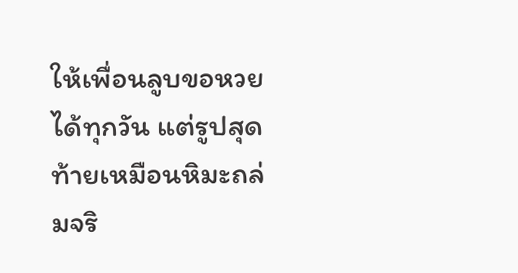ให้เพื่อนลูบขอหวยได้ทุกวัน แต่รูปสุดท้ายเหมือนหิมะถล่มจริ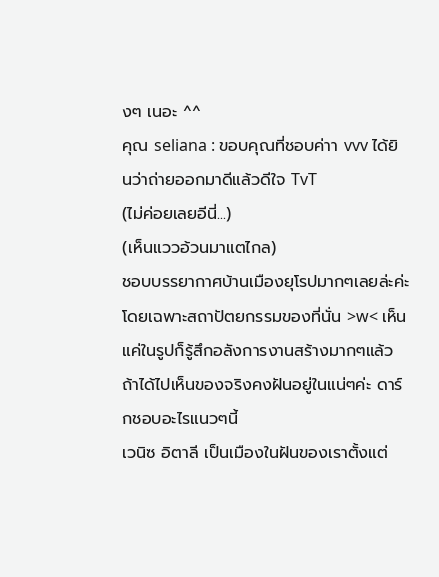งๆ เนอะ ^^
คุณ seliana : ขอบคุณที่ชอบค่าา vvv ได้ยินว่าถ่ายออกมาดีแล้วดีใจ TvT
(ไม่ค่อยเลยอีนี่...)
(เห็นแววอ้วนมาแตไกล)
ชอบบรรยากาศบ้านเมืองยุโรปมากๆเลยล่ะค่ะ โดยเฉพาะสถาปัตยกรรมของที่นั่น >w< เห็นแค่ในรูปก็รู้สึกอลังการงานสร้างมากๆแล้ว
ถ้าได้ไปเห็นของจริงคงฝันอยู่ในแน่ๆค่ะ ดาร์กชอบอะไรแนวๆนี้
เวนิซ อิตาลี เป็นเมืองในฝันของเราตั้งแต่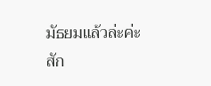มัธยมแล้วล่ะค่ะ
สัก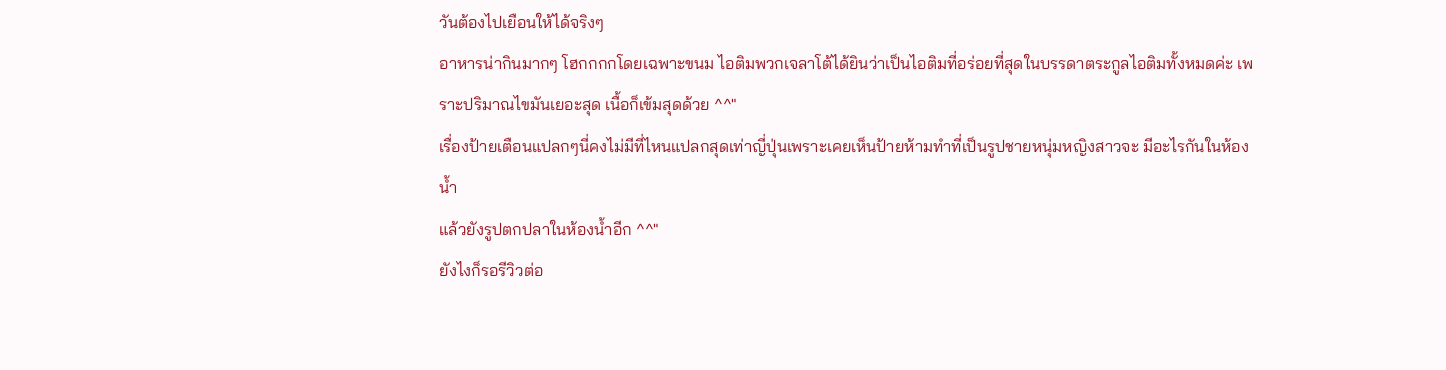วันต้องไปเยือนให้ได้จริงๆ
อาหารน่ากินมากๆ โฮกกกกโดยเฉพาะขนม ไอติมพวกเจลาโต้ได้ยินว่าเป็นไอติมที่อร่อยที่สุดในบรรดาตระกูลไอติมทั้งหมดค่ะ เพราะปริมาณไขมันเยอะสุด เนื้อก็เข้มสุดด้วย ^^"
เรื่องป้ายเตือนแปลกๆนี่คงไม่มีที่ไหนแปลกสุดเท่าญี่ปุ่นเพราะเคยเห็นป้ายห้ามทำที่เป็นรูปชายหนุ่มหญิงสาวจะ มีอะไรกันในห้องน้ำ
แล้วยังรูปตกปลาในห้องน้ำอีก ^^"
ยังไงก็รอรีวิวต่อ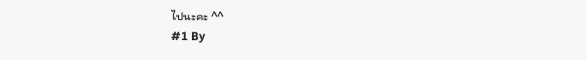ไปนะคะ ^^
#1 By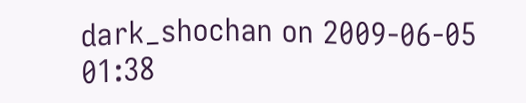dark_shochan on 2009-06-05 01:38